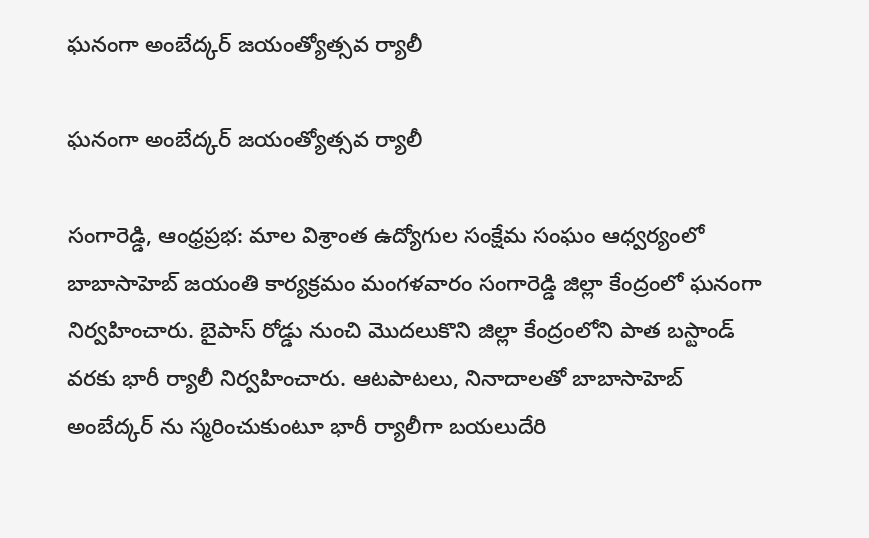ఘనంగా అంబేద్కర్ జయంత్యోత్సవ ర్యాలీ

ఘనంగా అంబేద్కర్ జయంత్యోత్సవ ర్యాలీ

సంగారెడ్డి, ఆంధ్రప్రభ: మాల విశ్రాంత ఉద్యోగుల సంక్షేమ సంఘం ఆధ్వర్యంలో బాబాసాహెబ్ జయంతి కార్యక్రమం మంగళవారం సంగారెడ్డి జిల్లా కేంద్రంలో ఘనంగా నిర్వహించారు. బైపాస్ రోడ్డు నుంచి మొదలుకొని జిల్లా కేంద్రంలోని పాత బస్టాండ్ వరకు భారీ ర్యాలీ నిర్వహించారు. ఆటపాటలు, నినాదాలతో బాబాసాహెబ్ అంబేద్కర్ ను స్మరించుకుంటూ భారీ ర్యాలీగా బయలుదేరి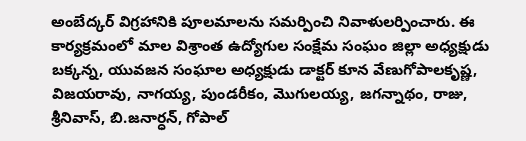అంబేద్కర్ విగ్రహానికి పూలమాలను సమర్పించి నివాళులర్పించారు. ఈ కార్యక్రమంలో మాల విశ్రాంత ఉద్యోగుల సంక్షేమ సంఘం జిల్లా అధ్యక్షుడు బక్కన్న, యువజన సంఘాల అధ్యక్షుడు డాక్టర్ కూన వేణుగోపాలకృష్ణ, విజయరావు, నాగయ్య, పుండరీకం, మొగులయ్య, జగన్నాథం, రాజు, శ్రీనివాస్, బి.జనార్ధన్, గోపాల్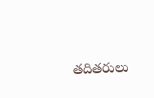తదితరులు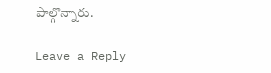పాల్గొన్నారు.

Leave a Reply